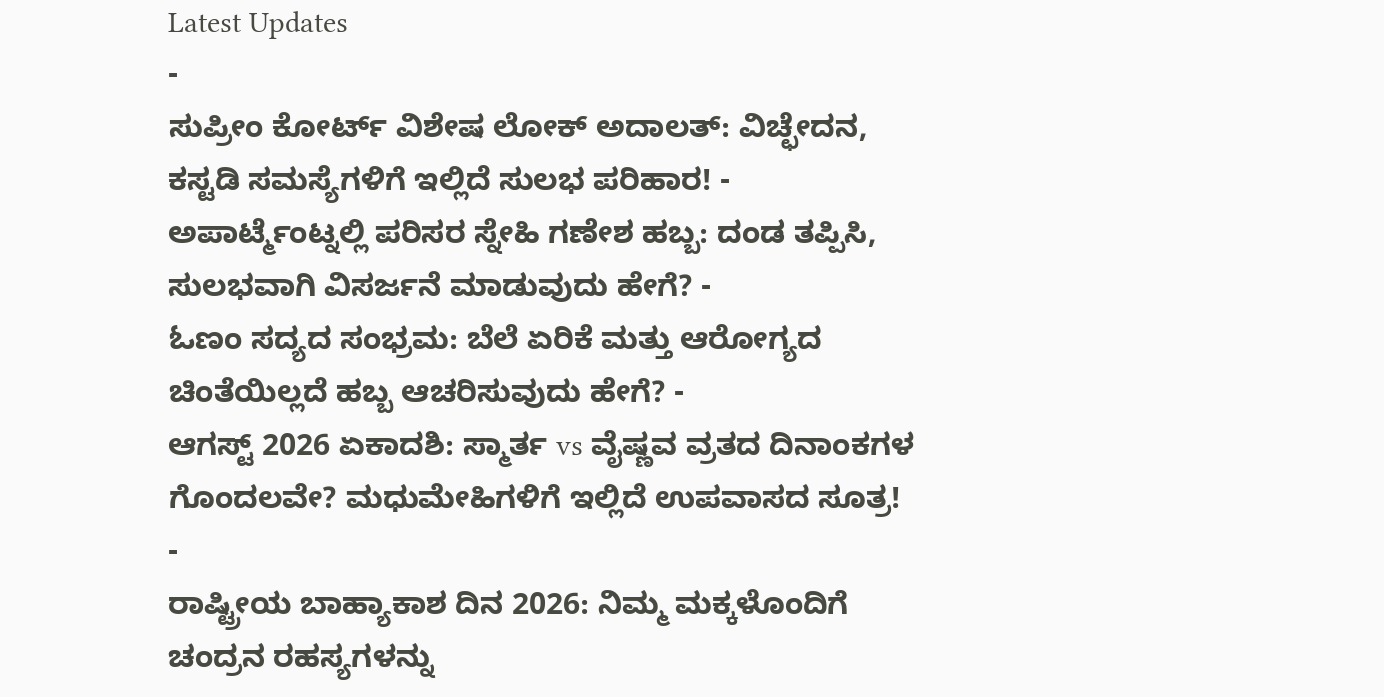Latest Updates
-
ಸುಪ್ರೀಂ ಕೋರ್ಟ್ ವಿಶೇಷ ಲೋಕ್ ಅದಾಲತ್: ವಿಚ್ಛೇದನ, ಕಸ್ಟಡಿ ಸಮಸ್ಯೆಗಳಿಗೆ ಇಲ್ಲಿದೆ ಸುಲಭ ಪರಿಹಾರ! -
ಅಪಾರ್ಟ್ಮೆಂಟ್ನಲ್ಲಿ ಪರಿಸರ ಸ್ನೇಹಿ ಗಣೇಶ ಹಬ್ಬ: ದಂಡ ತಪ್ಪಿಸಿ, ಸುಲಭವಾಗಿ ವಿಸರ್ಜನೆ ಮಾಡುವುದು ಹೇಗೆ? -
ಓಣಂ ಸದ್ಯದ ಸಂಭ್ರಮ: ಬೆಲೆ ಏರಿಕೆ ಮತ್ತು ಆರೋಗ್ಯದ ಚಿಂತೆಯಿಲ್ಲದೆ ಹಬ್ಬ ಆಚರಿಸುವುದು ಹೇಗೆ? -
ಆಗಸ್ಟ್ 2026 ಏಕಾದಶಿ: ಸ್ಮಾರ್ತ vs ವೈಷ್ಣವ ವ್ರತದ ದಿನಾಂಕಗಳ ಗೊಂದಲವೇ? ಮಧುಮೇಹಿಗಳಿಗೆ ಇಲ್ಲಿದೆ ಉಪವಾಸದ ಸೂತ್ರ! -
ರಾಷ್ಟ್ರೀಯ ಬಾಹ್ಯಾಕಾಶ ದಿನ 2026: ನಿಮ್ಮ ಮಕ್ಕಳೊಂದಿಗೆ ಚಂದ್ರನ ರಹಸ್ಯಗಳನ್ನು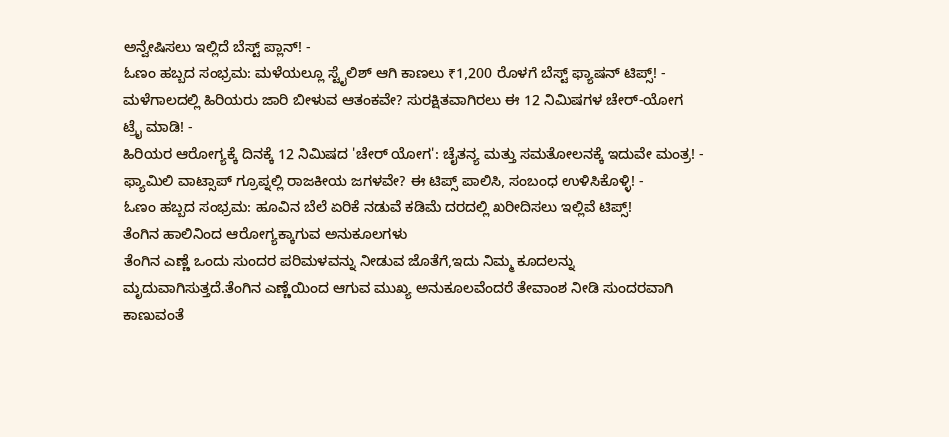ಅನ್ವೇಷಿಸಲು ಇಲ್ಲಿದೆ ಬೆಸ್ಟ್ ಪ್ಲಾನ್! -
ಓಣಂ ಹಬ್ಬದ ಸಂಭ್ರಮ: ಮಳೆಯಲ್ಲೂ ಸ್ಟೈಲಿಶ್ ಆಗಿ ಕಾಣಲು ₹1,200 ರೊಳಗೆ ಬೆಸ್ಟ್ ಫ್ಯಾಷನ್ ಟಿಪ್ಸ್! -
ಮಳೆಗಾಲದಲ್ಲಿ ಹಿರಿಯರು ಜಾರಿ ಬೀಳುವ ಆತಂಕವೇ? ಸುರಕ್ಷಿತವಾಗಿರಲು ಈ 12 ನಿಮಿಷಗಳ ಚೇರ್-ಯೋಗ ಟ್ರೈ ಮಾಡಿ! -
ಹಿರಿಯರ ಆರೋಗ್ಯಕ್ಕೆ ದಿನಕ್ಕೆ 12 ನಿಮಿಷದ 'ಚೇರ್ ಯೋಗ': ಚೈತನ್ಯ ಮತ್ತು ಸಮತೋಲನಕ್ಕೆ ಇದುವೇ ಮಂತ್ರ! -
ಫ್ಯಾಮಿಲಿ ವಾಟ್ಸಾಪ್ ಗ್ರೂಪ್ನಲ್ಲಿ ರಾಜಕೀಯ ಜಗಳವೇ? ಈ ಟಿಪ್ಸ್ ಪಾಲಿಸಿ, ಸಂಬಂಧ ಉಳಿಸಿಕೊಳ್ಳಿ! -
ಓಣಂ ಹಬ್ಬದ ಸಂಭ್ರಮ: ಹೂವಿನ ಬೆಲೆ ಏರಿಕೆ ನಡುವೆ ಕಡಿಮೆ ದರದಲ್ಲಿ ಖರೀದಿಸಲು ಇಲ್ಲಿವೆ ಟಿಪ್ಸ್!
ತೆಂಗಿನ ಹಾಲಿನಿಂದ ಆರೋಗ್ಯಕ್ಕಾಗುವ ಅನುಕೂಲಗಳು
ತೆಂಗಿನ ಎಣ್ಣೆ ಒಂದು ಸುಂದರ ಪರಿಮಳವನ್ನು ನೀಡುವ ಜೊತೆಗೆ,ಇದು ನಿಮ್ಮ ಕೂದಲನ್ನು ಮೃದುವಾಗಿಸುತ್ತದೆ.ತೆಂಗಿನ ಎಣ್ಣೆಯಿಂದ ಆಗುವ ಮುಖ್ಯ ಅನುಕೂಲವೆಂದರೆ ತೇವಾಂಶ ನೀಡಿ ಸುಂದರವಾಗಿ ಕಾಣುವಂತೆ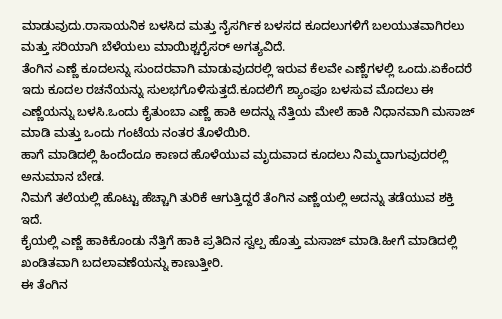ಮಾಡುವುದು.ರಾಸಾಯನಿಕ ಬಳಸಿದ ಮತ್ತು ನೈಸರ್ಗಿಕ ಬಳಸದ ಕೂದಲುಗಳಿಗೆ ಬಲಯುತವಾಗಿರಲು ಮತ್ತು ಸರಿಯಾಗಿ ಬೆಳೆಯಲು ಮಾಯಿಶ್ಚರೈಸರ್ ಅಗತ್ಯವಿದೆ.
ತೆಂಗಿನ ಎಣ್ಣೆ ಕೂದಲನ್ನು ಸುಂದರವಾಗಿ ಮಾಡುವುದರಲ್ಲಿ ಇರುವ ಕೆಲವೇ ಎಣ್ಣೆಗಳಲ್ಲಿ ಒಂದು.ಏಕೆಂದರೆ ಇದು ಕೂದಲ ರಚನೆಯನ್ನು ಸುಲಭಗೊಳಿಸುತ್ತದೆ.ಕೂದಲಿಗೆ ಶ್ಯಾಂಪೂ ಬಳಸುವ ಮೊದಲು ಈ ಎಣ್ಣೆಯನ್ನು ಬಳಸಿ.ಒಂದು ಕೈತುಂಬಾ ಎಣ್ಣೆ ಹಾಕಿ ಅದನ್ನು ನೆತ್ತಿಯ ಮೇಲೆ ಹಾಕಿ ನಿಧಾನವಾಗಿ ಮಸಾಜ್ ಮಾಡಿ ಮತ್ತು ಒಂದು ಗಂಟೆಯ ನಂತರ ತೊಳೆಯಿರಿ.
ಹಾಗೆ ಮಾಡಿದಲ್ಲಿ ಹಿಂದೆಂದೂ ಕಾಣದ ಹೊಳೆಯುವ ಮೃದುವಾದ ಕೂದಲು ನಿಮ್ಮದಾಗುವುದರಲ್ಲಿ ಅನುಮಾನ ಬೇಡ.
ನಿಮಗೆ ತಲೆಯಲ್ಲಿ ಹೊಟ್ಟು ಹೆಚ್ಚಾಗಿ ತುರಿಕೆ ಆಗುತ್ತಿದ್ದರೆ ತೆಂಗಿನ ಎಣ್ಣೆಯಲ್ಲಿ ಅದನ್ನು ತಡೆಯುವ ಶಕ್ತಿ ಇದೆ.
ಕೈಯಲ್ಲಿ ಎಣ್ಣೆ ಹಾಕಿಕೊಂಡು ನೆತ್ತಿಗೆ ಹಾಕಿ ಪ್ರತಿದಿನ ಸ್ವಲ್ಪ ಹೊತ್ತು ಮಸಾಜ್ ಮಾಡಿ.ಹೀಗೆ ಮಾಡಿದಲ್ಲಿ ಖಂಡಿತವಾಗಿ ಬದಲಾವಣೆಯನ್ನು ಕಾಣುತ್ತೀರಿ.
ಈ ತೆಂಗಿನ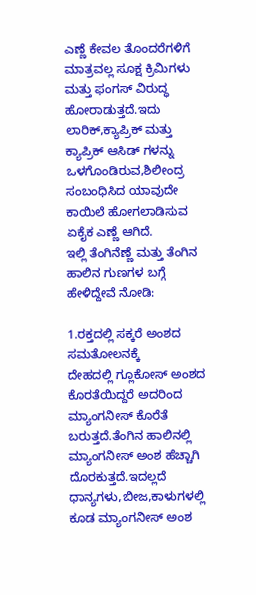ಎಣ್ಣೆ ಕೇವಲ ತೊಂದರೆಗಳಿಗೆ ಮಾತ್ರವಲ್ಲ ಸೂಕ್ಷ ಕ್ರಿಮಿಗಳು ಮತ್ತು ಫಂಗಸ್ ವಿರುದ್ಧ ಹೋರಾಡುತ್ತದೆ.ಇದು ಲಾರಿಕ್,ಕ್ಯಾಪ್ರಿಕ್ ಮತ್ತು ಕ್ಯಾಪ್ರಿಕ್ ಆಸಿಡ್ ಗಳನ್ನು ಒಳಗೊಂಡಿರುವ,ಶಿಲೀಂದ್ರ ಸಂಬಂಧಿಸಿದ ಯಾವುದೇ ಕಾಯಿಲೆ ಹೋಗಲಾಡಿಸುವ ಏಕೈಕ ಎಣ್ಣೆ ಆಗಿದೆ.
ಇಲ್ಲಿ ತೆಂಗಿನೆಣ್ಣೆ ಮತ್ತು ತೆಂಗಿನ ಹಾಲಿನ ಗುಣಗಳ ಬಗ್ಗೆ ಹೇಳಿದ್ದೇವೆ ನೋಡಿ:

1.ರಕ್ತದಲ್ಲಿ ಸಕ್ಕರೆ ಅಂಶದ ಸಮತೋಲನಕ್ಕೆ
ದೇಹದಲ್ಲಿ ಗ್ಲೂಕೋಸ್ ಅಂಶದ ಕೊರತೆಯಿದ್ದರೆ ಅದರಿಂದ ಮ್ಯಾಂಗನೀಸ್ ಕೊರೆತೆ ಬರುತ್ತದೆ.ತೆಂಗಿನ ಹಾಲಿನಲ್ಲಿ ಮ್ಯಾಂಗನೀಸ್ ಅಂಶ ಹೆಚ್ಚಾಗಿ ದೊರಕುತ್ತದೆ.ಇದಲ್ಲದೆ ಧಾನ್ಯಗಳು,ಬೀಜ,ಕಾಳುಗಳಲ್ಲಿ ಕೂಡ ಮ್ಯಾಂಗನೀಸ್ ಅಂಶ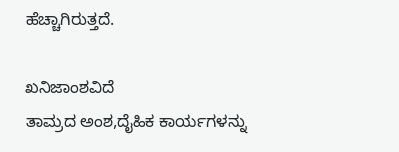ಹೆಚ್ಚಾಗಿರುತ್ತದೆ.

ಖನಿಜಾಂಶವಿದೆ
ತಾಮ್ರದ ಅಂಶ,ದೈಹಿಕ ಕಾರ್ಯಗಳನ್ನು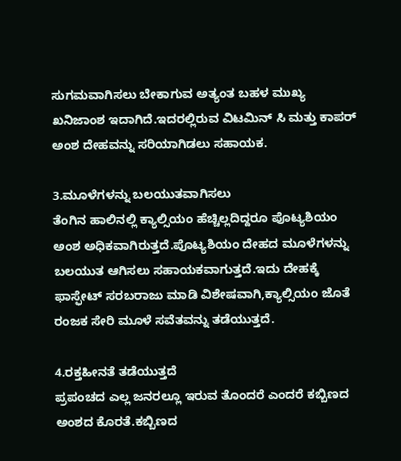ಸುಗಮವಾಗಿಸಲು ಬೇಕಾಗುವ ಅತ್ಯಂತ ಬಹಳ ಮುಖ್ಯ ಖನಿಜಾಂಶ ಇದಾಗಿದೆ.ಇದರಲ್ಲಿರುವ ವಿಟಮಿನ್ ಸಿ ಮತ್ತು ಕಾಪರ್ ಅಂಶ ದೇಹವನ್ನು ಸರಿಯಾಗಿಡಲು ಸಹಾಯಕ.

3.ಮೂಳೆಗಳನ್ನು ಬಲಯುತವಾಗಿಸಲು
ತೆಂಗಿನ ಹಾಲಿನಲ್ಲಿ ಕ್ಯಾಲ್ಸಿಯಂ ಹೆಚ್ಚಿಲ್ಲದಿದ್ದರೂ ಪೊಟ್ಯಶಿಯಂ ಅಂಶ ಅಧಿಕವಾಗಿರುತ್ತದೆ.ಪೊಟ್ಯಶಿಯಂ ದೇಹದ ಮೂಳೆಗಳನ್ನು ಬಲಯುತ ಆಗಿಸಲು ಸಹಾಯಕವಾಗುತ್ತದೆ.ಇದು ದೇಹಕ್ಕೆ ಫಾಸ್ಫೇಟ್ ಸರಬರಾಜು ಮಾಡಿ ವಿಶೇಷವಾಗಿ,ಕ್ಯಾಲ್ಸಿಯಂ ಜೊತೆ ರಂಜಕ ಸೇರಿ ಮೂಳೆ ಸವೆತವನ್ನು ತಡೆಯುತ್ತದೆ.

4.ರಕ್ತಹೀನತೆ ತಡೆಯುತ್ತದೆ
ಪ್ರಪಂಚದ ಎಲ್ಲ ಜನರಲ್ಲೂ ಇರುವ ತೊಂದರೆ ಎಂದರೆ ಕಬ್ಬಿಣದ ಅಂಶದ ಕೊರತೆ.ಕಬ್ಬಿಣದ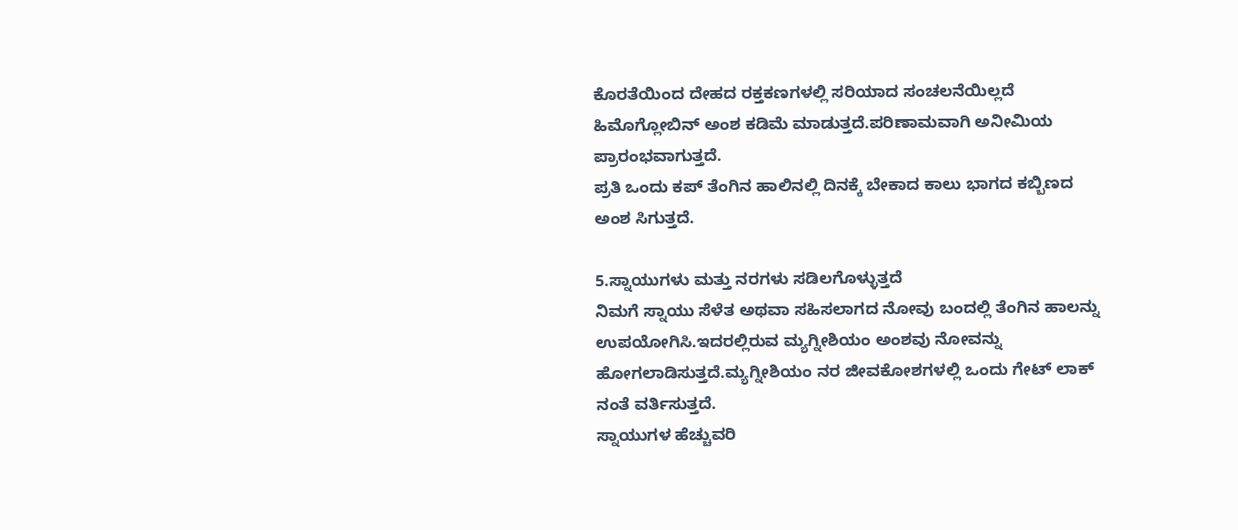ಕೊರತೆಯಿಂದ ದೇಹದ ರಕ್ತಕಣಗಳಲ್ಲಿ ಸರಿಯಾದ ಸಂಚಲನೆಯಿಲ್ಲದೆ ಹಿಮೊಗ್ಲೋಬಿನ್ ಅಂಶ ಕಡಿಮೆ ಮಾಡುತ್ತದೆ.ಪರಿಣಾಮವಾಗಿ ಅನೀಮಿಯ ಪ್ರಾರಂಭವಾಗುತ್ತದೆ.
ಪ್ರತಿ ಒಂದು ಕಪ್ ತೆಂಗಿನ ಹಾಲಿನಲ್ಲಿ ದಿನಕ್ಕೆ ಬೇಕಾದ ಕಾಲು ಭಾಗದ ಕಬ್ಬಿಣದ ಅಂಶ ಸಿಗುತ್ತದೆ.

5.ಸ್ನಾಯುಗಳು ಮತ್ತು ನರಗಳು ಸಡಿಲಗೊಳ್ಳುತ್ತದೆ
ನಿಮಗೆ ಸ್ನಾಯು ಸೆಳೆತ ಅಥವಾ ಸಹಿಸಲಾಗದ ನೋವು ಬಂದಲ್ಲಿ ತೆಂಗಿನ ಹಾಲನ್ನು ಉಪಯೋಗಿಸಿ.ಇದರಲ್ಲಿರುವ ಮ್ಯಗ್ನೀಶಿಯಂ ಅಂಶವು ನೋವನ್ನು ಹೋಗಲಾಡಿಸುತ್ತದೆ.ಮ್ಯಗ್ನೀಶಿಯಂ ನರ ಜೀವಕೋಶಗಳಲ್ಲಿ ಒಂದು ಗೇಟ್ ಲಾಕ್ ನಂತೆ ವರ್ತಿಸುತ್ತದೆ.
ಸ್ನಾಯುಗಳ ಹೆಚ್ಚುವರಿ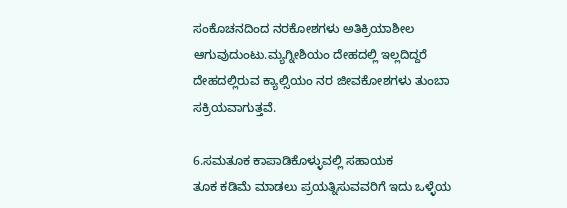ಸಂಕೊಚನದಿಂದ ನರಕೋಶಗಳು ಅತಿಕ್ರಿಯಾಶೀಲ ಆಗುವುದುಂಟು.ಮ್ಯಗ್ನೀಶಿಯಂ ದೇಹದಲ್ಲಿ ಇಲ್ಲದಿದ್ದರೆ ದೇಹದಲ್ಲಿರುವ ಕ್ಯಾಲ್ಸಿಯಂ ನರ ಜೀವಕೋಶಗಳು ತುಂಬಾ ಸಕ್ರಿಯವಾಗುತ್ತವೆ.

6.ಸಮತೂಕ ಕಾಪಾಡಿಕೊಳ್ಳುವಲ್ಲಿ ಸಹಾಯಕ
ತೂಕ ಕಡಿಮೆ ಮಾಡಲು ಪ್ರಯತ್ನಿಸುವವರಿಗೆ ಇದು ಒಳ್ಳೆಯ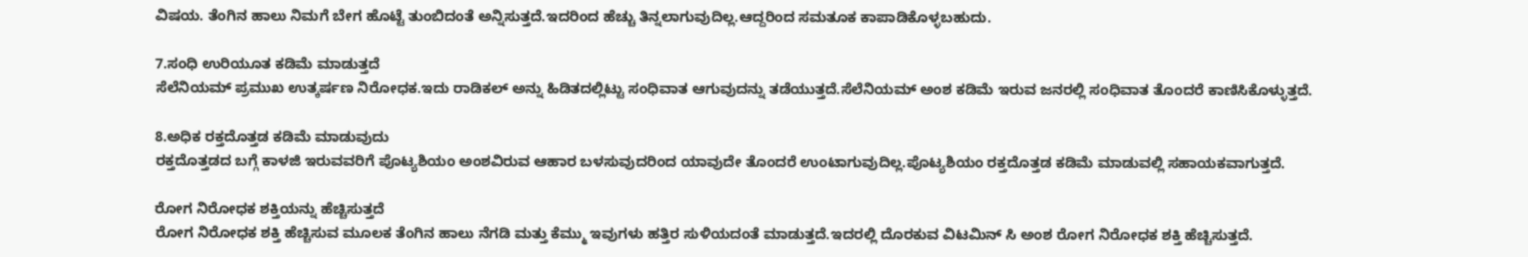ವಿಷಯ. ತೆಂಗಿನ ಹಾಲು ನಿಮಗೆ ಬೇಗ ಹೊಟ್ಟೆ ತುಂಬಿದಂತೆ ಅನ್ನಿಸುತ್ತದೆ.ಇದರಿಂದ ಹೆಚ್ಚು ತಿನ್ನಲಾಗುವುದಿಲ್ಲ.ಆದ್ದರಿಂದ ಸಮತೂಕ ಕಾಪಾಡಿಕೊಳ್ಳಬಹುದು.

7.ಸಂಧಿ ಉರಿಯೂತ ಕಡಿಮೆ ಮಾಡುತ್ತದೆ
ಸೆಲೆನಿಯಮ್ ಪ್ರಮುಖ ಉತ್ಕರ್ಷಣ ನಿರೋಧಕ.ಇದು ರಾಡಿಕಲ್ ಅನ್ನು ಹಿಡಿತದಲ್ಲಿಟ್ಟು ಸಂಧಿವಾತ ಆಗುವುದನ್ನು ತಡೆಯುತ್ತದೆ.ಸೆಲೆನಿಯಮ್ ಅಂಶ ಕಡಿಮೆ ಇರುವ ಜನರಲ್ಲಿ ಸಂಧಿವಾತ ತೊಂದರೆ ಕಾಣಿಸಿಕೊಳ್ಳುತ್ತದೆ.

8.ಅಧಿಕ ರಕ್ತದೊತ್ತಡ ಕಡಿಮೆ ಮಾಡುವುದು
ರಕ್ತದೊತ್ತಡದ ಬಗ್ಗೆ ಕಾಳಜಿ ಇರುವವರಿಗೆ ಪೊಟ್ಯಶಿಯಂ ಅಂಶವಿರುವ ಆಹಾರ ಬಳಸುವುದರಿಂದ ಯಾವುದೇ ತೊಂದರೆ ಉಂಟಾಗುವುದಿಲ್ಲ.ಪೊಟ್ಯಶಿಯಂ ರಕ್ತದೊತ್ತಡ ಕಡಿಮೆ ಮಾಡುವಲ್ಲಿ ಸಹಾಯಕವಾಗುತ್ತದೆ.

ರೋಗ ನಿರೋಧಕ ಶಕ್ತಿಯನ್ನು ಹೆಚ್ಚಿಸುತ್ತದೆ
ರೋಗ ನಿರೋಧಕ ಶಕ್ತಿ ಹೆಚ್ಚಿಸುವ ಮೂಲಕ ತೆಂಗಿನ ಹಾಲು ನೆಗಡಿ ಮತ್ತು ಕೆಮ್ಮು ಇವುಗಳು ಹತ್ತಿರ ಸುಳಿಯದಂತೆ ಮಾಡುತ್ತದೆ.ಇದರಲ್ಲಿ ದೊರಕುವ ವಿಟಮಿನ್ ಸಿ ಅಂಶ ರೋಗ ನಿರೋಧಕ ಶಕ್ತಿ ಹೆಚ್ಚಿಸುತ್ತದೆ.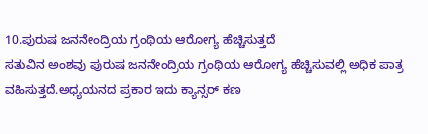10.ಪುರುಷ ಜನನೇಂದ್ರಿಯ ಗ್ರಂಥಿಯ ಆರೋಗ್ಯ ಹೆಚ್ಚಿಸುತ್ತದೆ
ಸತುವಿನ ಅಂಶವು ಪುರುಷ ಜನನೇಂದ್ರಿಯ ಗ್ರಂಥಿಯ ಆರೋಗ್ಯ ಹೆಚ್ಚಿಸುವಲ್ಲಿ ಅಧಿಕ ಪಾತ್ರ ವಹಿಸುತ್ತದೆ.ಅಧ್ಯಯನದ ಪ್ರಕಾರ ಇದು ಕ್ಯಾನ್ಸರ್ ಕಣ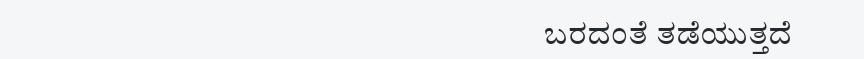ಬರದಂತೆ ತಡೆಯುತ್ತದೆ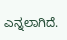ಎನ್ನಲಾಗಿದೆ.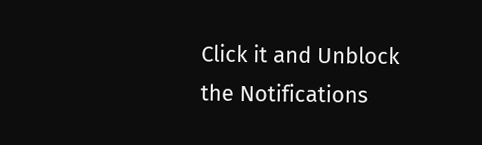Click it and Unblock the Notifications